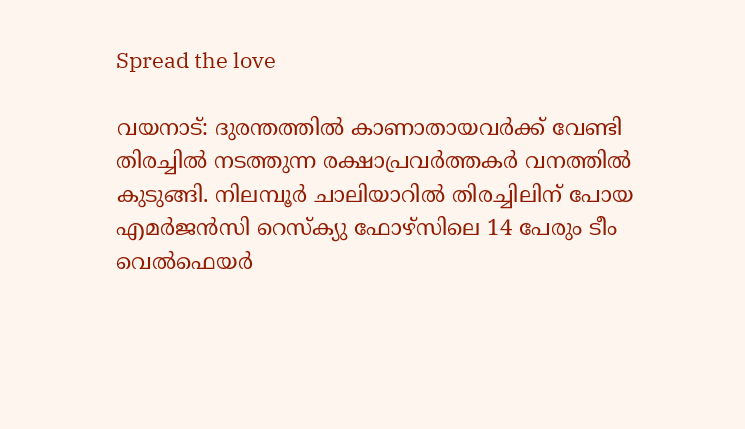Spread the love

വയനാട്: ദുരന്തത്തില്‍ കാണാതായവർക്ക് വേണ്ടി തിരച്ചില്‍ നടത്തുന്ന രക്ഷാപ്രവർത്തകർ വനത്തില്‍ കുടുങ്ങി. നിലമ്പൂര്‍ ചാലിയാറില്‍ തിരച്ചിലിന് പോയ എമർജൻസി റെസ്ക്യു ഫോഴ്സിലെ 14 പേരും ടീം വെല്‍ഫെയർ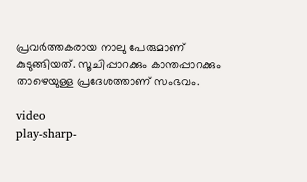പ്രവർത്തകരായ നാലു പേരുമാണ് കുടുങ്ങിയത്. സൂചിപ്പാറക്കും കാന്തപ്പാറക്കും താഴെയുള്ള പ്രദേശത്താണ് സംഭവം.

video
play-sharp-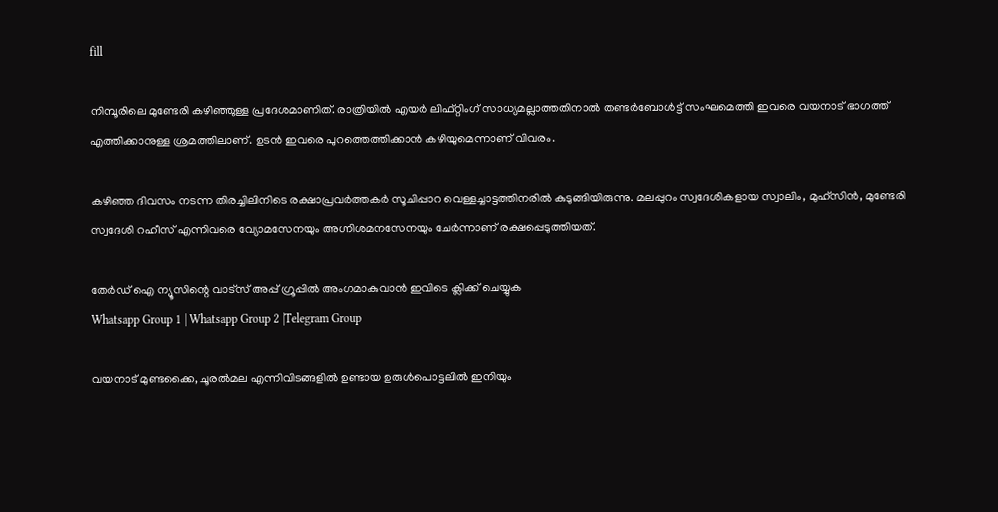fill

നിമ്പൂരിലെ മുണ്ടേരി കഴിഞ്ഞുള്ള പ്രദേശമാണിത്. രാത്രിയില്‍ എയര്‍ ലിഫ്റ്റിംഗ് സാധ്യമല്ലാത്തതിനാല്‍ തണ്ടർബോള്‍ട്ട് സംഘമെത്തി ഇവരെ വയനാട് ഭാഗത്ത് എത്തിക്കാനുള്ള ശ്രമത്തിലാണ്. ഉടന്‍ ഇവരെ പുറത്തെത്തിക്കാന്‍ കഴിയുമെന്നാണ് വിവരം.

കഴിഞ്ഞ ദിവസം നടന്ന തിരച്ചിലിനിടെ രക്ഷാപ്രവർത്തകർ സൂചിപ്പാറ വെള്ളച്ചാട്ടത്തിനരില്‍ കുടുങ്ങിയിരുന്നു. മലപ്പുറം സ്വദേശികളായ സ്വാലിം, മുഹ്സിൻ, മുണ്ടേരി സ്വദേശി റഹീസ് എന്നിവരെ വ്യോമസേനയും അഗ്നിശമനസേനയും ചേർന്നാണ് രക്ഷപ്പെടുത്തിയത്.

തേർഡ് ഐ ന്യൂസിന്റെ വാട്സ് അപ്പ് ഗ്രൂപ്പിൽ അംഗമാകുവാൻ ഇവിടെ ക്ലിക്ക് ചെയ്യുക
Whatsapp Group 1 | Whatsapp Group 2 |Telegram Group

വയനാട് മുണ്ടക്കൈ, ചൂരല്‍മല എന്നിവിടങ്ങളില്‍ ഉണ്ടായ ഉരുള്‍പൊട്ടലില്‍ ഇനിയും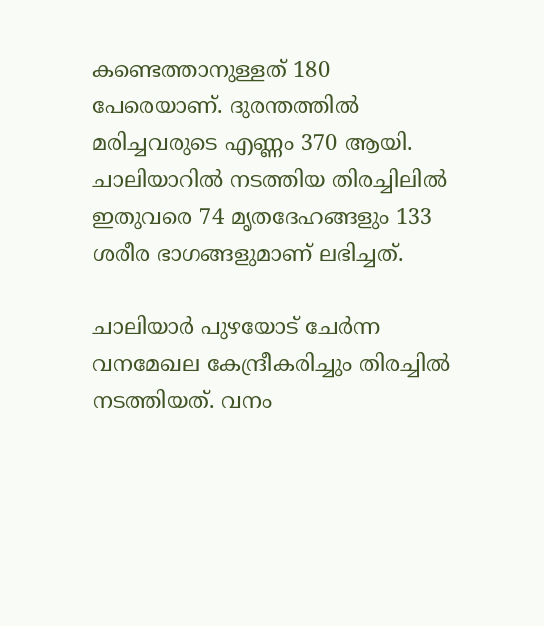കണ്ടെത്താനുള്ളത് 180 പേരെയാണ്. ദുരന്തത്തില്‍ മരിച്ചവരുടെ എണ്ണം 370 ആയി. ചാലിയാറില്‍ നടത്തിയ തിരച്ചിലില്‍ ഇതുവരെ 74 മൃതദേഹങ്ങളും 133 ശരീര ഭാഗങ്ങളുമാണ് ലഭിച്ചത്.

ചാലിയാര്‍ പുഴയോട് ചേര്‍ന്ന വനമേഖല കേന്ദ്രീകരിച്ചും തിരച്ചില്‍ നടത്തിയത്. വനം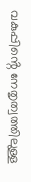വകുപ്പിൻ്റെ നേതൃത്വത്തിലുള്ള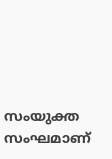സംയുക്ത സംഘമാണ്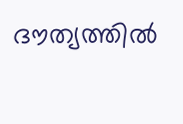ദൗത്യത്തില്‍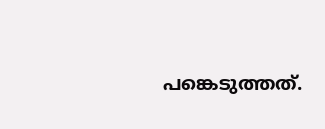പങ്കെടുത്തത്.